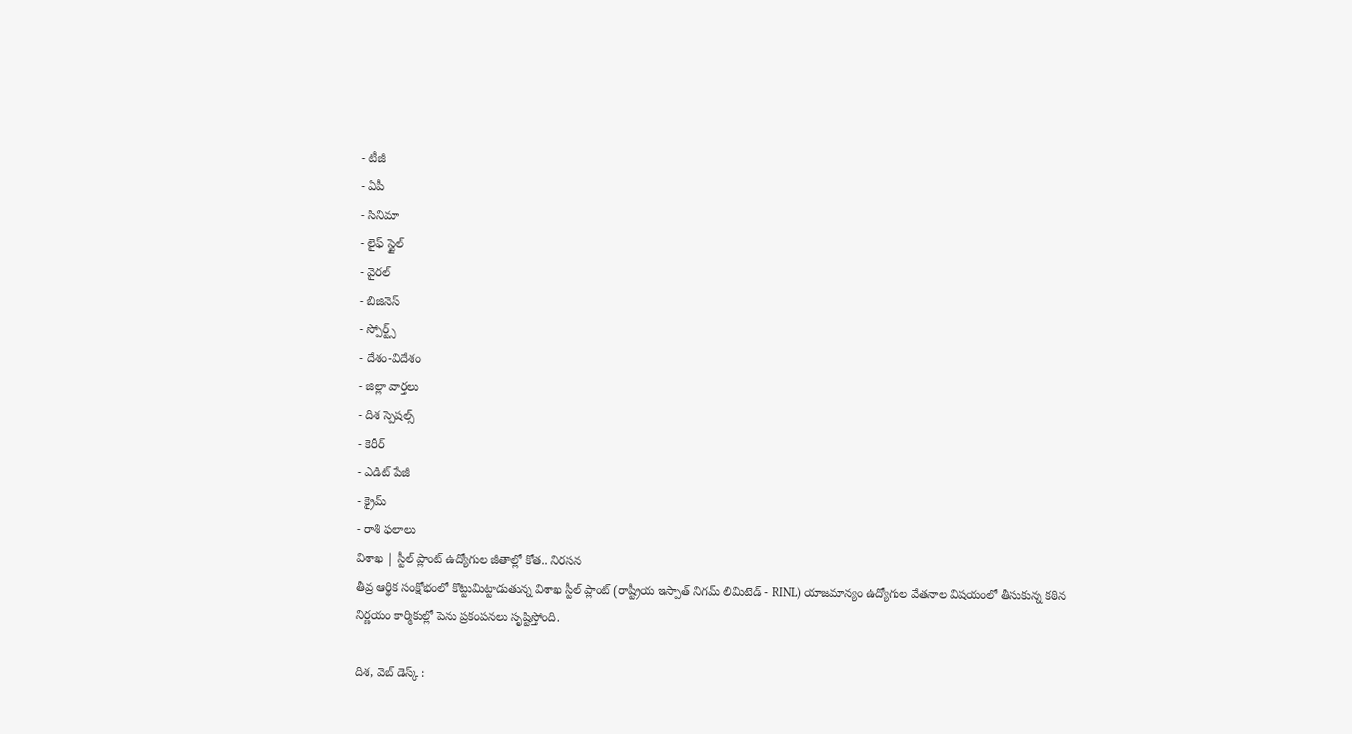- టీజీ
- ఏపీ
- సినిమా
- లైఫ్ స్టైల్
- వైరల్
- బిజినెస్
- స్పోర్ట్స్
- దేశం-విదేశం
- జిల్లా వార్తలు
- దిశ స్పెషల్స్
- కెరీర్
- ఎడిట్ పేజీ
- క్రైమ్
- రాశి ఫలాలు
విశాఖ | స్టీల్ ప్లాంట్ ఉద్యోగుల జీతాల్లో కోత.. నిరసన
తీవ్ర ఆర్థిక సంక్షోభంలో కొట్టుమిట్టాడుతున్న విశాఖ స్టీల్ ప్లాంట్ (రాష్ట్రీయ ఇస్పాత్ నిగమ్ లిమిటెడ్ - RINL) యాజమాన్యం ఉద్యోగుల వేతనాల విషయంలో తీసుకున్న కఠిన నిర్ణయం కార్మికుల్లో పెను ప్రకంపనలు సృష్టిస్తోంది.

దిశ, వెబ్ డెస్క్ :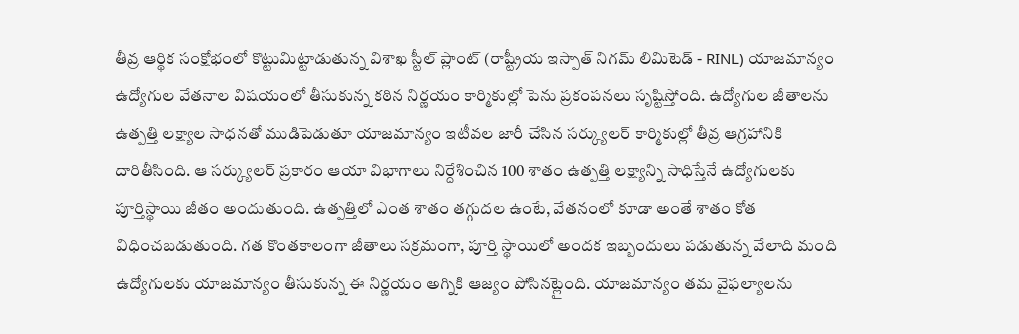తీవ్ర ఆర్థిక సంక్షోభంలో కొట్టుమిట్టాడుతున్న విశాఖ స్టీల్ ప్లాంట్ (రాష్ట్రీయ ఇస్పాత్ నిగమ్ లిమిటెడ్ - RINL) యాజమాన్యం ఉద్యోగుల వేతనాల విషయంలో తీసుకున్న కఠిన నిర్ణయం కార్మికుల్లో పెను ప్రకంపనలు సృష్టిస్తోంది. ఉద్యోగుల జీతాలను ఉత్పత్తి లక్ష్యాల సాధనతో ముడిపెడుతూ యాజమాన్యం ఇటీవల జారీ చేసిన సర్క్యులర్ కార్మికుల్లో తీవ్ర ఆగ్రహానికి దారితీసింది. ఆ సర్క్యులర్ ప్రకారం ఆయా విభాగాలు నిర్దేశించిన 100 శాతం ఉత్పత్తి లక్ష్యాన్ని సాధిస్తేనే ఉద్యోగులకు పూర్తిస్థాయి జీతం అందుతుంది. ఉత్పత్తిలో ఎంత శాతం తగ్గుదల ఉంటే, వేతనంలో కూడా అంతే శాతం కోత విధించబడుతుంది. గత కొంతకాలంగా జీతాలు సక్రమంగా, పూర్తి స్థాయిలో అందక ఇబ్బందులు పడుతున్న వేలాది మంది ఉద్యోగులకు యాజమాన్యం తీసుకున్న ఈ నిర్ణయం అగ్నికి ఆజ్యం పోసినట్లైంది. యాజమాన్యం తమ వైఫల్యాలను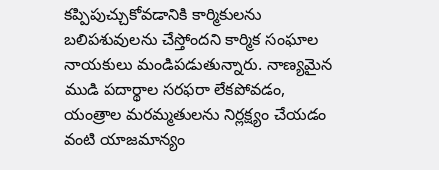కప్పిపుచ్చుకోవడానికి కార్మికులను బలిపశువులను చేస్తోందని కార్మిక సంఘాల నాయకులు మండిపడుతున్నారు. నాణ్యమైన ముడి పదార్థాల సరఫరా లేకపోవడం, యంత్రాల మరమ్మతులను నిర్లక్ష్యం చేయడం వంటి యాజమాన్యం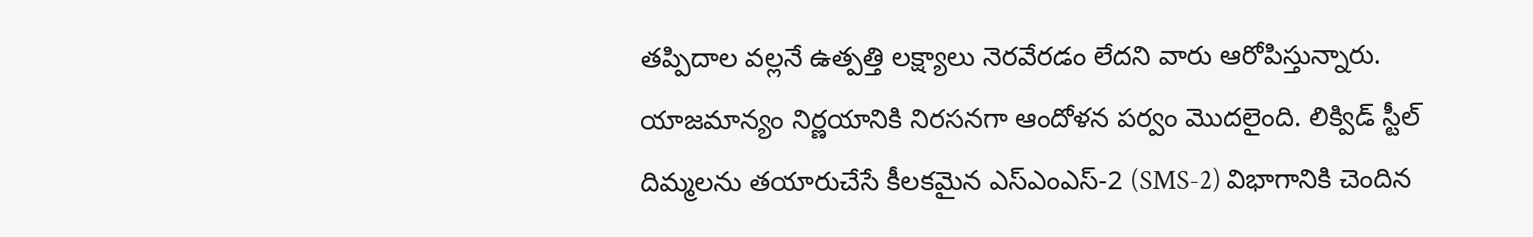తప్పిదాల వల్లనే ఉత్పత్తి లక్ష్యాలు నెరవేరడం లేదని వారు ఆరోపిస్తున్నారు.
యాజమాన్యం నిర్ణయానికి నిరసనగా ఆందోళన పర్వం మొదలైంది. లిక్విడ్ స్టీల్ దిమ్మలను తయారుచేసే కీలకమైన ఎస్ఎంఎస్-2 (SMS-2) విభాగానికి చెందిన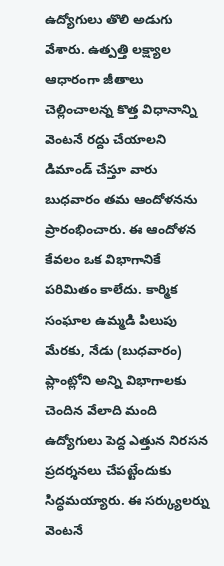ఉద్యోగులు తొలి అడుగు వేశారు. ఉత్పత్తి లక్ష్యాల ఆధారంగా జీతాలు చెల్లించాలన్న కొత్త విధానాన్ని వెంటనే రద్దు చేయాలని డిమాండ్ చేస్తూ వారు బుధవారం తమ ఆందోళనను ప్రారంభించారు. ఈ ఆందోళన కేవలం ఒక విభాగానికే పరిమితం కాలేదు. కార్మిక సంఘాల ఉమ్మడి పిలుపు మేరకు, నేడు (బుధవారం) ప్లాంట్లోని అన్ని విభాగాలకు చెందిన వేలాది మంది ఉద్యోగులు పెద్ద ఎత్తున నిరసన ప్రదర్శనలు చేపట్టేందుకు సిద్ధమయ్యారు. ఈ సర్క్యులర్ను వెంటనే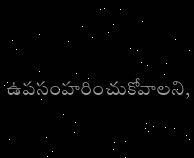ఉపసంహరించుకోవాలని,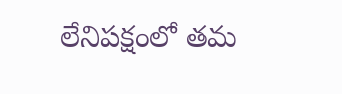లేనిపక్షంలో తమ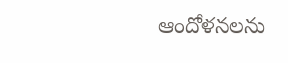ఆందోళనలను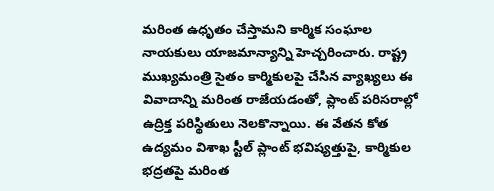మరింత ఉధృతం చేస్తామని కార్మిక సంఘాల నాయకులు యాజమాన్యాన్ని హెచ్చరించారు. రాష్ట్ర ముఖ్యమంత్రి సైతం కార్మికులపై చేసిన వ్యాఖ్యలు ఈ వివాదాన్ని మరింత రాజేయడంతో, ప్లాంట్ పరిసరాల్లో ఉద్రిక్త పరిస్థితులు నెలకొన్నాయి. ఈ వేతన కోత ఉద్యమం విశాఖ స్టీల్ ప్లాంట్ భవిష్యత్తుపై, కార్మికుల భద్రతపై మరింత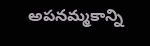అపనమ్మకాన్ని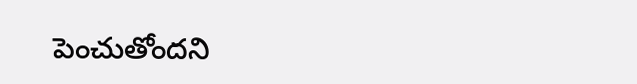పెంచుతోందని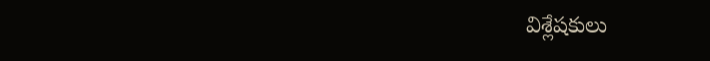విశ్లేషకులు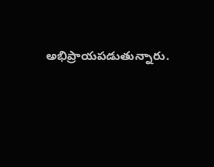అభిప్రాయపడుతున్నారు.